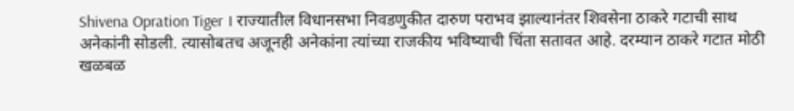Shivena Opration Tiger । राज्यातील विधानसभा निवडणुकीत दारुण पराभव झाल्यानंतर शिवसेना ठाकरे गटाची साथ अनेकांनी सोडली. त्यासोबतच अजूनही अनेकांना त्यांच्या राजकीय भविष्याची चिंता सतावत आहे. दरम्यान ठाकरे गटात मोठी खळबळ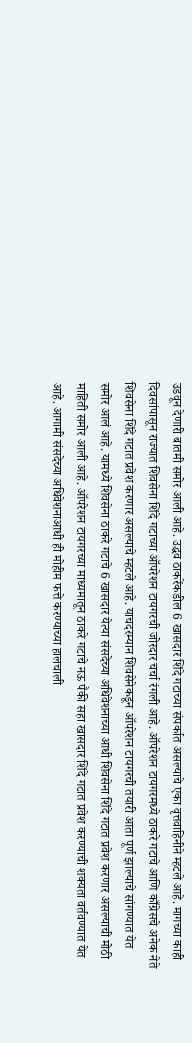उडवून देणारी बातमी समोर आली आहे. उद्धव ठाकरेंकडील 6 खासदार शिंदे गटाच्या संपर्कात असल्याचे एका वृत्तवाहिनीने म्हटले आहे. मागच्या काही दिवसांपासून राज्यात शिवसेना शिंदे गटाच्या ऑपरेशन टायगरची जोरदार चर्चा रंगली आहे. ऑपरेशन टायगरमध्ये ठाकरे गटाचे आणि काँग्रेसचे अनेक नेते शिवसेना शिंदे गटात प्रवेश करणार असल्याचे म्हटले आहे. याचदरम्यान शिवसेनेकडून ऑपरेशन टायगरची तयारी आता पूर्ण झाल्याचे सांगण्यात येत समोर आलं आहे. यामध्ये शिवसेना ठाकरे गटाचे 6 खासदार येत्या संसदेच्या अधिवेशनाच्या आधी शिवसेना शिंदे गटात प्रवेश करणार असल्याची मोठी माहिती समोर आली आहे. ऑपरेशन टायगरच्या माध्यमातून ठाकरे गटाचे नऊ पैकी सहा खासदार शिंदे गटात प्रवेश करण्याची शक्यता वर्तवण्यात येत आहे. आगामी संसदेच्या अधिवेशनाआधी ही मोहीम फत्ते करण्याच्या हालचाली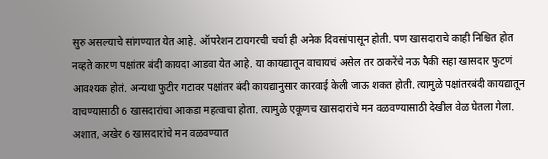सुरु असल्याचे सांगण्यात येत आहे. ऑपरेशन टायगरची चर्चा ही अनेक दिवसांपासून होती. पण खासदाराचे काही निश्चित होत नव्हते कारण पक्षांतर बंदी कायदा आडवा येत आहे. या कायद्यातून वाचायचं असेल तर ठाकरेंचे नऊ पैकी सहा खासदार फुटणं आवश्यक होतं. अन्यथा फुटीर गटावर पक्षांतर बंदी कायद्यानुसार कारवाई केली जाऊ शकत होती. त्यामुळे पक्षांतरबंदी कायद्यातून वाचण्यासाठी 6 खासदारांचा आकडा महत्वाचा होता. त्यामुळे एकूणच खासदारांचे मन वळवण्यासाठी देखील वेळ घेतला गेला. अशात, अखेर 6 खासदारांचे मन वळवण्यात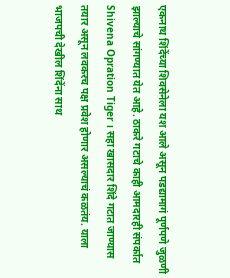एकनाथ शिंदेंच्या शिवसेनेला यश आले असून पडद्यामागं पूर्णपणे जुळणी झाल्याचे सांगण्यात येत आहे. ठाकरे गटाचे काही आमदारही संपर्कात Shivena Opration Tiger । सहा खासदार शिंदे गटात जाण्यास तयार असून लवकरच पक्ष प्रवेश होणार असल्याचं कळतंय. याला भाजपची देखील शिंदेंना साथ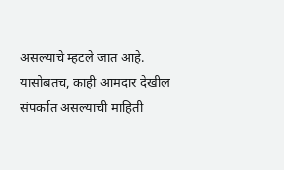असल्याचे म्हटले जात आहे. यासोबतच, काही आमदार देखील संपर्कात असल्याची माहिती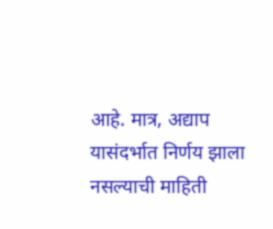आहे. मात्र, अद्याप यासंदर्भात निर्णय झाला नसल्याची माहिती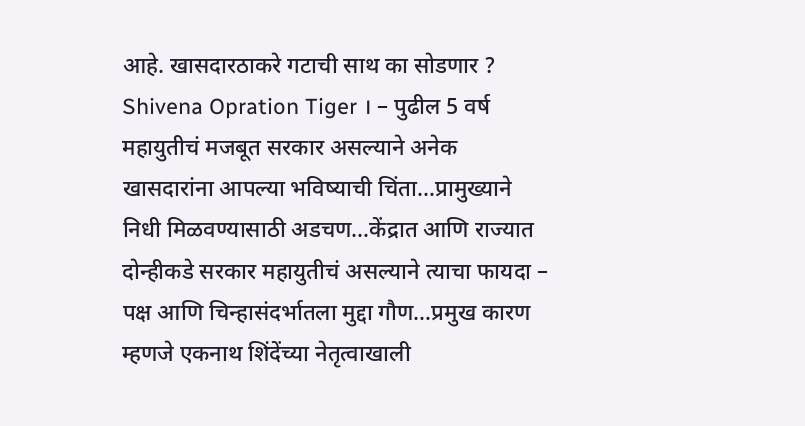आहे. खासदारठाकरे गटाची साथ का सोडणार ? Shivena Opration Tiger । – पुढील 5 वर्ष महायुतीचं मजबूत सरकार असल्याने अनेक खासदारांना आपल्या भविष्याची चिंता…प्रामुख्याने निधी मिळवण्यासाठी अडचण…केंद्रात आणि राज्यात दोन्हीकडे सरकार महायुतीचं असल्याने त्याचा फायदा – पक्ष आणि चिन्हासंदर्भातला मुद्दा गौण…प्रमुख कारण म्हणजे एकनाथ शिंदेंच्या नेतृत्वाखाली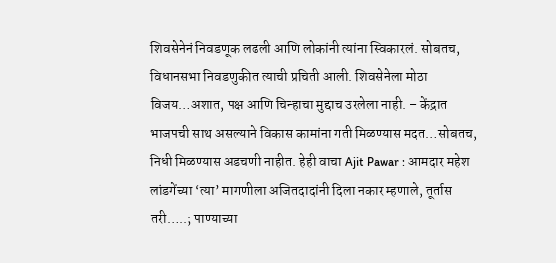शिवसेनेनं निवडणूक लढली आणि लोकांनी त्यांना स्विकारलं. सोबतच, विधानसभा निवडणुकीत त्याची प्रचिती आली. शिवसेनेला मोठा विजय…अशात, पक्ष आणि चिन्हाचा मुद्दाच उरलेला नाही. – केंद्रात भाजपची साथ असल्याने विकास कामांना गती मिळण्यास मदत…सोबतच, निधी मिळण्यास अडचणी नाहीत. हेही वाचा Ajit Pawar : आमदार महेश लांडगेंच्या ‘त्या’ मागणीला अजितदादांनी दिला नकार म्हणाले, तूर्तास तरी…..; पाण्याच्या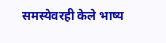समस्येवरही केले भाष्य